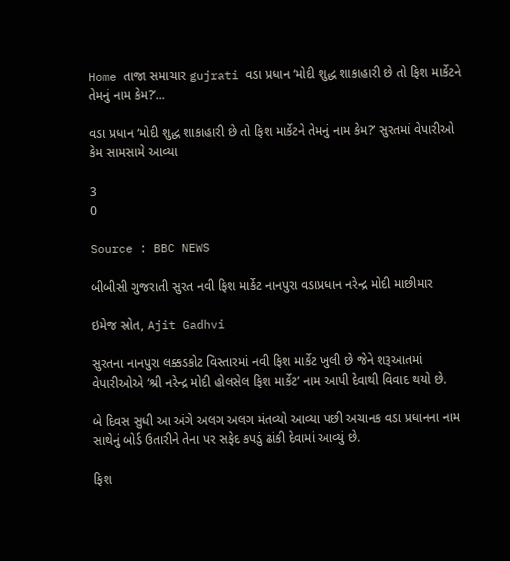Home તાજા સમાચાર gujrati વડા પ્રધાન ‘મોદી શુદ્ધ શાકાહારી છે તો ફિશ માર્કેટને તેમનું નામ કેમ?’...

વડા પ્રધાન ‘મોદી શુદ્ધ શાકાહારી છે તો ફિશ માર્કેટને તેમનું નામ કેમ?’ સુરતમાં વેપારીઓ કેમ સામસામે આવ્યા

3
0

Source : BBC NEWS

બીબીસી ગુજરાતી સુરત નવી ફિશ માર્કેટ નાનપુરા વડાપ્રધાન નરેન્દ્ર મોદી માછીમાર

ઇમેજ સ્રોત, Ajit Gadhvi

સુરતના નાનપુરા લક્કડકોટ વિસ્તારમાં નવી ફિશ માર્કેટ ખુલી છે જેને શરૂઆતમાં વેપારીઓએ ‘શ્રી નરેન્દ્ર મોદી હોલસેલ ફિશ માર્કેટ’ નામ આપી દેવાથી વિવાદ થયો છે.

બે દિવસ સુધી આ અંગે અલગ અલગ મંતવ્યો આવ્યા પછી અચાનક વડા પ્રધાનના નામ સાથેનું બોર્ડ ઉતારીને તેના પર સફેદ કપડું ઢાંકી દેવામાં આવ્યું છે.

ફિશ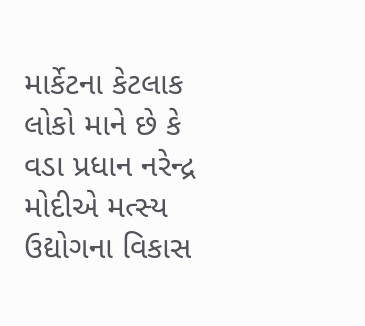માર્કેટના કેટલાક લોકો માને છે કે વડા પ્રધાન નરેન્દ્ર મોદીએ મત્સ્ય ઉદ્યોગના વિકાસ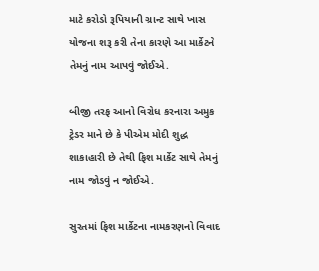માટે કરોડો રૂપિયાની ગ્રાન્ટ સાથે ખાસ યોજના શરૂ કરી તેના કારણે આ માર્કેટને તેમનું નામ આપવું જોઈએ.

બીજી તરફ આનો વિરોધ કરનારા અમુક ટ્રેડર માને છે કે પીએમ મોદી શુદ્ધ શાકાહારી છે તેથી ફિશ માર્કેટ સાથે તેમનું નામ જોડવું ન જોઈએ.

સુરતમાં ફિશ માર્કેટના નામકરણનો વિવાદ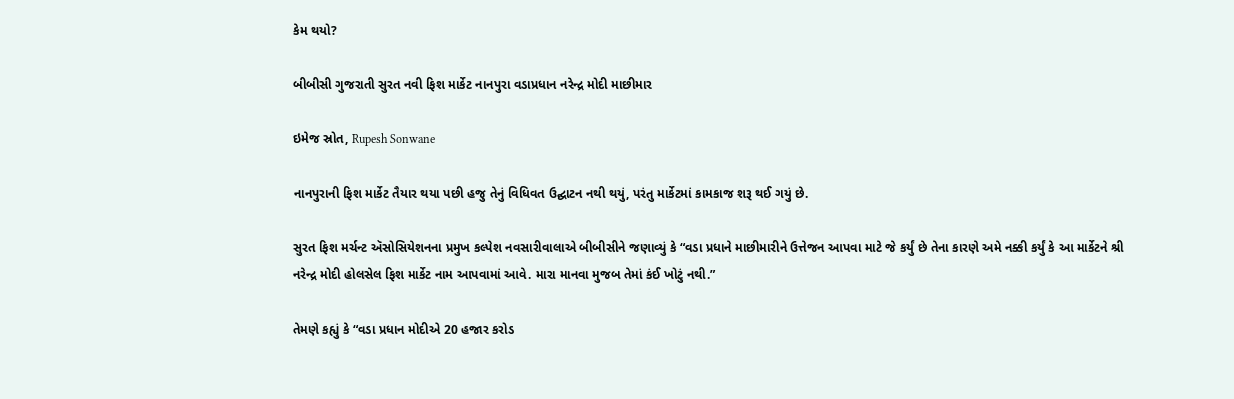કેમ થયો?

બીબીસી ગુજરાતી સુરત નવી ફિશ માર્કેટ નાનપુરા વડાપ્રધાન નરેન્દ્ર મોદી માછીમાર

ઇમેજ સ્રોત, Rupesh Sonwane

નાનપુરાની ફિશ માર્કેટ તૈયાર થયા પછી હજુ તેનું વિધિવત ઉદ્ઘાટન નથી થયું, પરંતુ માર્કેટમાં કામકાજ શરૂ થઈ ગયું છે.

સુરત ફિશ મર્ચન્ટ ઍસોસિયેશનના પ્રમુખ કલ્પેશ નવસારીવાલાએ બીબીસીને જણાવ્યું કે “વડા પ્રધાને માછીમારીને ઉત્તેજન આપવા માટે જે કર્યું છે તેના કારણે અમે નક્કી કર્યું કે આ માર્કેટને શ્રી નરેન્દ્ર મોદી હોલસેલ ફિશ માર્કેટ નામ આપવામાં આવે. મારા માનવા મુજબ તેમાં કંઈ ખોટું નથી.”

તેમણે કહ્યું કે “વડા પ્રધાન મોદીએ 20 હજાર કરોડ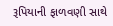રૂપિયાની ફાળવણી સાથે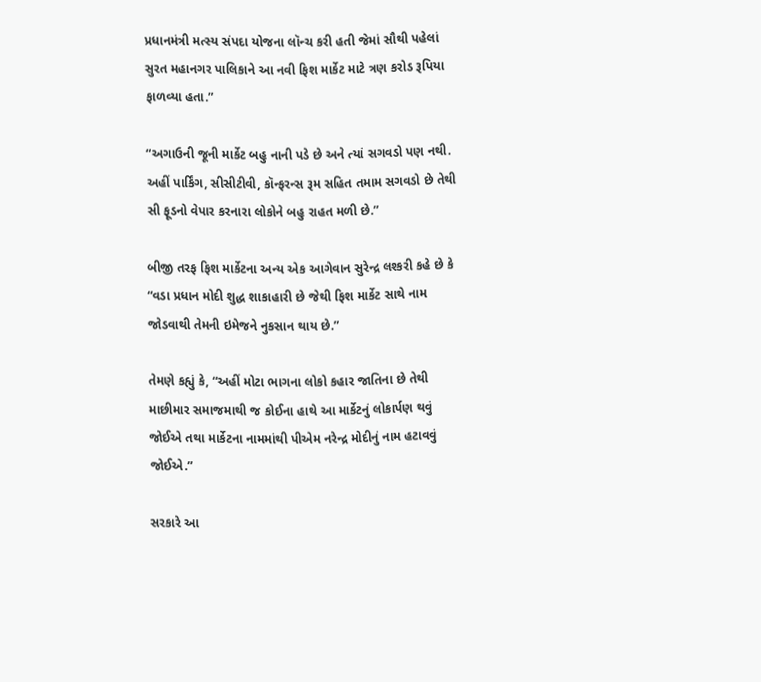પ્રધાનમંત્રી મત્સ્ય સંપદા યોજના લૉન્ચ કરી હતી જેમાં સૌથી પહેલાં સુરત મહાનગર પાલિકાને આ નવી ફિશ માર્કેટ માટે ત્રણ કરોડ રૂપિયા ફાળવ્યા હતા.”

“અગાઉની જૂની માર્કેટ બહુ નાની પડે છે અને ત્યાં સગવડો પણ નથી. અહીં પાર્કિંગ, સીસીટીવી, કૉન્ફરન્સ રૂમ સહિત તમામ સગવડો છે તેથી સી ફૂડનો વેપાર કરનારા લોકોને બહુ રાહત મળી છે.”

બીજી તરફ ફિશ માર્કેટના અન્ય એક આગેવાન સુરેન્દ્ર લશ્કરી કહે છે કે “વડા પ્રધાન મોદી શુદ્ધ શાકાહારી છે જેથી ફિશ માર્કેટ સાથે નામ જોડવાથી તેમની ઇમેજને નુકસાન થાય છે.”

તેમણે કહ્યું કે, “અહીં મોટા ભાગના લોકો કહાર જાતિના છે તેથી માછીમાર સમાજમાથી જ કોઈના હાથે આ માર્કેટનું લોકાર્પણ થવું જોઈએ તથા માર્કેટના નામમાંથી પીએમ નરેન્દ્ર મોદીનું નામ હટાવવું જોઈએ.”

સરકારે આ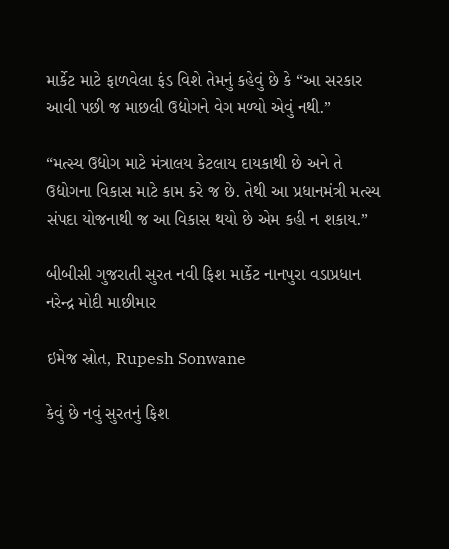માર્કેટ માટે ફાળવેલા ફંડ વિશે તેમનું કહેવું છે કે “આ સરકાર આવી પછી જ માછલી ઉદ્યોગને વેગ મળ્યો એવું નથી.”

“મત્સ્ય ઉદ્યોગ માટે મંત્રાલય કેટલાય દાયકાથી છે અને તે ઉદ્યોગના વિકાસ માટે કામ કરે જ છે. તેથી આ પ્રધાનમંત્રી મત્સ્ય સંપદા યોજનાથી જ આ વિકાસ થયો છે એમ કહી ન શકાય.”

બીબીસી ગુજરાતી સુરત નવી ફિશ માર્કેટ નાનપુરા વડાપ્રધાન નરેન્દ્ર મોદી માછીમાર

ઇમેજ સ્રોત, Rupesh Sonwane

કેવું છે નવું સુરતનું ફિશ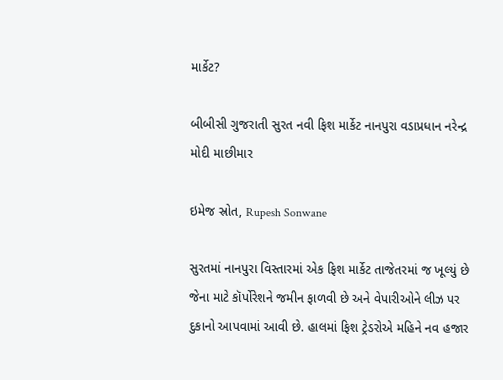માર્કેટ?

બીબીસી ગુજરાતી સુરત નવી ફિશ માર્કેટ નાનપુરા વડાપ્રધાન નરેન્દ્ર મોદી માછીમાર

ઇમેજ સ્રોત, Rupesh Sonwane

સુરતમાં નાનપુરા વિસ્તારમાં એક ફિશ માર્કેટ તાજેતરમાં જ ખૂલ્યું છે જેના માટે કૉર્પોરેશને જમીન ફાળવી છે અને વેપારીઓને લીઝ પર દુકાનો આપવામાં આવી છે. હાલમાં ફિશ ટ્રેડરોએ મહિને નવ હજાર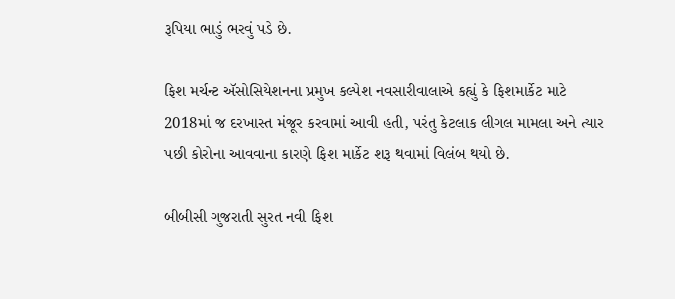રૂપિયા ભાડું ભરવું પડે છે.

ફિશ મર્ચન્ટ ઍસોસિયેશનના પ્રમુખ કલ્પેશ નવસારીવાલાએ કહ્યું કે ફિશમાર્કેટ માટે 2018માં જ દરખાસ્ત મંજૂર કરવામાં આવી હતી, પરંતુ કેટલાક લીગલ મામલા અને ત્યાર પછી કોરોના આવવાના કારણે ફિશ માર્કેટ શરૂ થવામાં વિલંબ થયો છે.

બીબીસી ગુજરાતી સુરત નવી ફિશ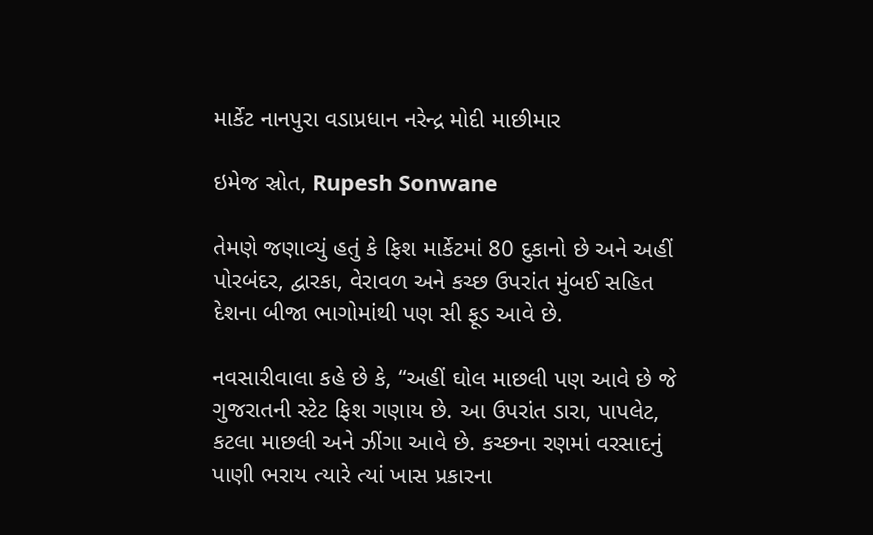માર્કેટ નાનપુરા વડાપ્રધાન નરેન્દ્ર મોદી માછીમાર

ઇમેજ સ્રોત, Rupesh Sonwane

તેમણે જણાવ્યું હતું કે ફિશ માર્કેટમાં 80 દુકાનો છે અને અહીં પોરબંદર, દ્વારકા, વેરાવળ અને કચ્છ ઉપરાંત મુંબઈ સહિત દેશના બીજા ભાગોમાંથી પણ સી ફૂડ આવે છે.

નવસારીવાલા કહે છે કે, “અહીં ઘોલ માછલી પણ આવે છે જે ગુજરાતની સ્ટેટ ફિશ ગણાય છે. આ ઉપરાંત ડારા, પાપલેટ, કટલા માછલી અને ઝીંગા આવે છે. કચ્છના રણમાં વરસાદનું પાણી ભરાય ત્યારે ત્યાં ખાસ પ્રકારના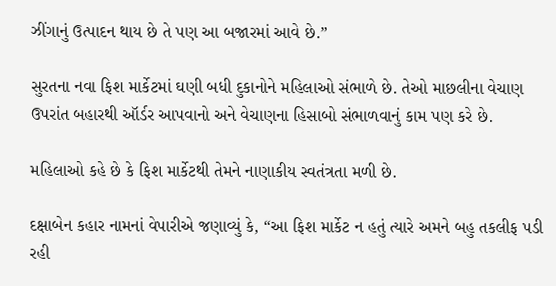ઝીંગાનું ઉત્પાદન થાય છે તે પણ આ બજારમાં આવે છે.”

સુરતના નવા ફિશ માર્કેટમાં ઘણી બધી દુકાનોને મહિલાઓ સંભાળે છે. તેઓ માછલીના વેચાણ ઉપરાંત બહારથી ઑર્ડર આપવાનો અને વેચાણના હિસાબો સંભાળવાનું કામ પણ કરે છે.

મહિલાઓ કહે છે કે ફિશ માર્કેટથી તેમને નાણાકીય સ્વતંત્રતા મળી છે.

દક્ષાબેન કહાર નામનાં વેપારીએ જણાવ્યું કે, “આ ફિશ માર્કેટ ન હતું ત્યારે અમને બહુ તકલીફ પડી રહી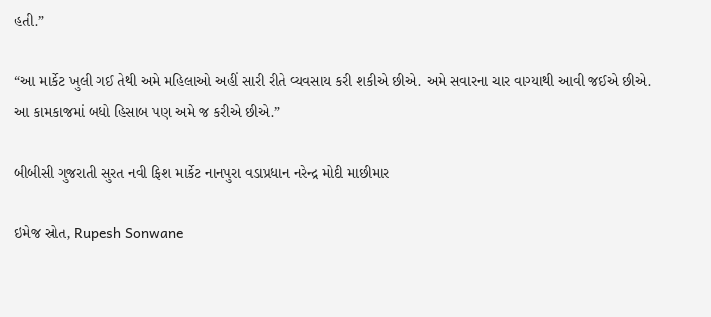હતી.”

“આ માર્કેટ ખુલી ગઈ તેથી અમે મહિલાઓ અહીં સારી રીતે વ્યવસાય કરી શકીએ છીએ. અમે સવારના ચાર વાગ્યાથી આવી જઈએ છીએ. આ કામકાજમાં બધો હિસાબ પણ અમે જ કરીએ છીએ.”

બીબીસી ગુજરાતી સુરત નવી ફિશ માર્કેટ નાનપુરા વડાપ્રધાન નરેન્દ્ર મોદી માછીમાર

ઇમેજ સ્રોત, Rupesh Sonwane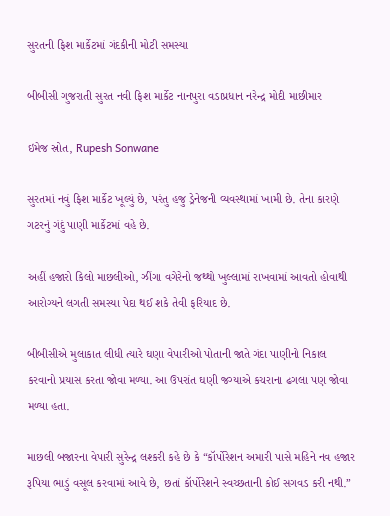સુરતની ફિશ માર્કેટમાં ગંદકીની મોટી સમસ્યા

બીબીસી ગુજરાતી સુરત નવી ફિશ માર્કેટ નાનપુરા વડાપ્રધાન નરેન્દ્ર મોદી માછીમાર

ઇમેજ સ્રોત, Rupesh Sonwane

સુરતમાં નવું ફિશ માર્કેટ ખૂલ્યું છે, પરંતુ હજુ ડ્રેનેજની વ્યવસ્થામાં ખામી છે. તેના કારણે ગટરનું ગંદું પાણી માર્કેટમાં વહે છે.

અહીં હજારો કિલો માછલીઓ, ઝીંગા વગેરેનો જથ્થો ખુલ્લામાં રાખવામાં આવતો હોવાથી આરોગ્યને લગતી સમસ્યા પેદા થઈ શકે તેવી ફરિયાદ છે.

બીબીસીએ મુલાકાત લીધી ત્યારે ઘણા વેપારીઓ પોતાની જાતે ગંદા પાણીનો નિકાલ કરવાનો પ્રયાસ કરતા જોવા મળ્યા. આ ઉપરાંત ઘણી જગ્યાએ કચરાના ઢગલા પણ જોવા મળ્યા હતા.

માછલી બજારના વેપારી સુરેન્દ્ર લશ્કરી કહે છે કે “કૉર્પોરેશન અમારી પાસે મહિને નવ હજાર રૂપિયા ભાડું વસૂલ કરવામાં આવે છે, છતાં કૉર્પોરેશને સ્વચ્છતાની કોઈ સગવડ કરી નથી.”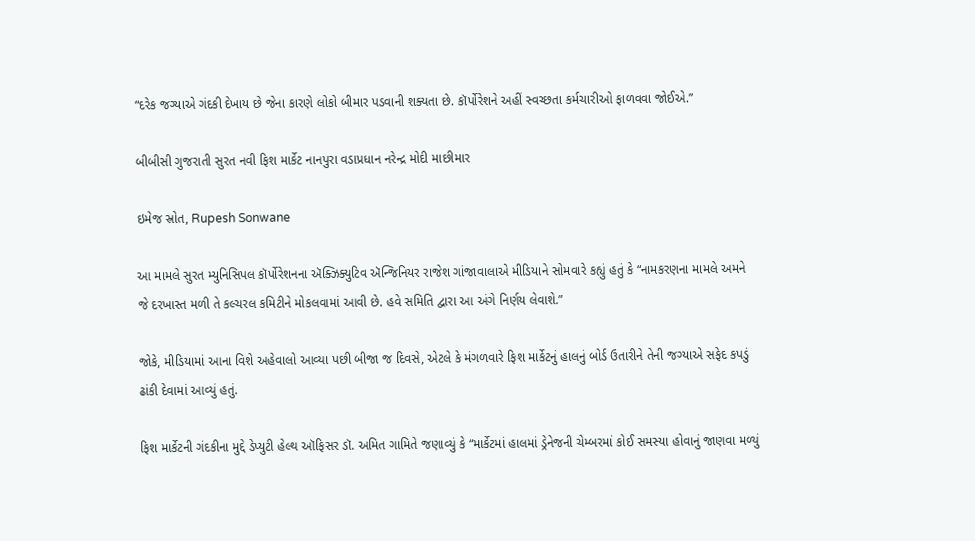“દરેક જગ્યાએ ગંદકી દેખાય છે જેના કારણે લોકો બીમાર પડવાની શક્યતા છે. કૉર્પોરેશને અહીં સ્વચ્છતા કર્મચારીઓ ફાળવવા જોઈએ.”

બીબીસી ગુજરાતી સુરત નવી ફિશ માર્કેટ નાનપુરા વડાપ્રધાન નરેન્દ્ર મોદી માછીમાર

ઇમેજ સ્રોત, Rupesh Sonwane

આ મામલે સુરત મ્યુનિસિપલ કૉર્પોરેશનના ઍક્ઝિક્યુટિવ ઍન્જિનિયર રાજેશ ગાંજાવાલાએ મીડિયાને સોમવારે કહ્યું હતું કે “નામકરણના મામલે અમને જે દરખાસ્ત મળી તે કલ્ચરલ કમિટીને મોકલવામાં આવી છે. હવે સમિતિ દ્વારા આ અંગે નિર્ણય લેવાશે.”

જોકે, મીડિયામાં આના વિશે અહેવાલો આવ્યા પછી બીજા જ દિવસે, એટલે કે મંગળવારે ફિશ માર્કેટનું હાલનું બોર્ડ ઉતારીને તેની જગ્યાએ સફેદ કપડું ઢાંકી દેવામાં આવ્યું હતું.

ફિશ માર્કેટની ગંદકીના મુદ્દે ડેપ્યુટી હેલ્થ ઑફિસર ડૉ. અમિત ગામિતે જણાવ્યું કે “માર્કેટમાં હાલમાં ડ્રેનેજની ચેમ્બરમાં કોઈ સમસ્યા હોવાનું જાણવા મળ્યું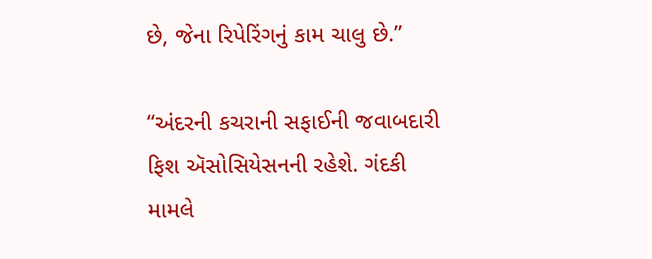છે, જેના રિપેરિંગનું કામ ચાલુ છે.”

“અંદરની કચરાની સફાઈની જવાબદારી ફિશ ઍસોસિયેસનની રહેશે. ગંદકી મામલે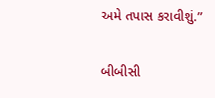અમે તપાસ કરાવીશું.”

બીબીસી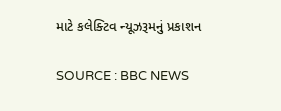માટે કલેક્ટિવ ન્યૂઝરૂમનું પ્રકાશન

SOURCE : BBC NEWS